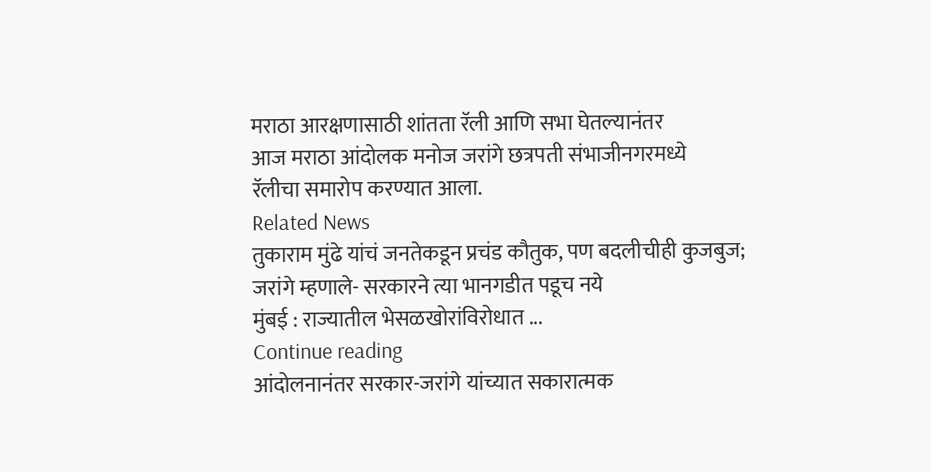मराठा आरक्षणासाठी शांतता रॅली आणि सभा घेतल्यानंतर
आज मराठा आंदोलक मनोज जरांगे छत्रपती संभाजीनगरमध्ये
रॅलीचा समारोप करण्यात आला.
Related News
तुकाराम मुंढे यांचं जनतेकडून प्रचंड कौतुक, पण बदलीचीही कुजबुज; जरांगे म्हणाले- सरकारने त्या भानगडीत पडूच नये
मुंबई : राज्यातील भेसळखोरांविरोधात ...
Continue reading
आंदोलनानंतर सरकार-जरांगे यांच्यात सकारात्मक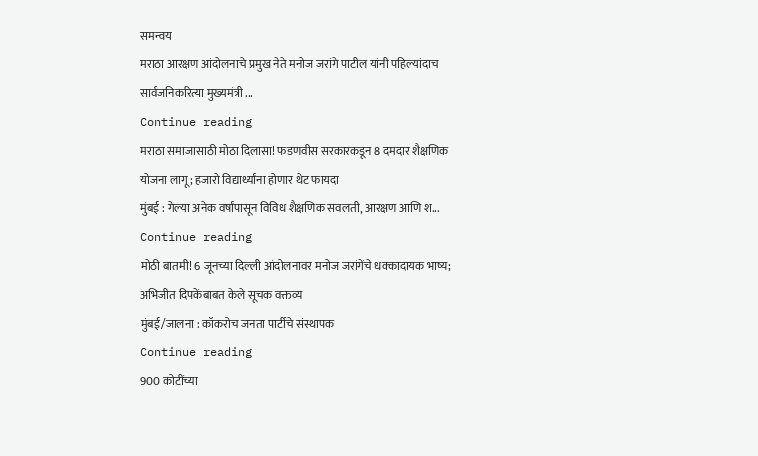समन्वय
मराठा आरक्षण आंदोलनाचे प्रमुख नेते मनोज जरांगे पाटील यांनी पहिल्यांदाच सार्वजनिकरित्या मुख्यमंत्री ...
Continue reading
मराठा समाजासाठी मोठा दिलासा! फडणवीस सरकारकडून 8 दमदार शैक्षणिक योजना लागू; हजारो विद्यार्थ्यांना होणार थेट फायदा
मुंबई : गेल्या अनेक वर्षांपासून विविध शैक्षणिक सवलती, आरक्षण आणि श...
Continue reading
मोठी बातमी! 6 जूनच्या दिल्ली आंदोलनावर मनोज जरांगेंचे धक्कादायक भाष्य; अभिजीत दिपकेंबाबत केले सूचक वक्तव्य
मुंबई/जालना : कॉकरोच जनता पार्टीचे संस्थापक
Continue reading
900 कोटींच्या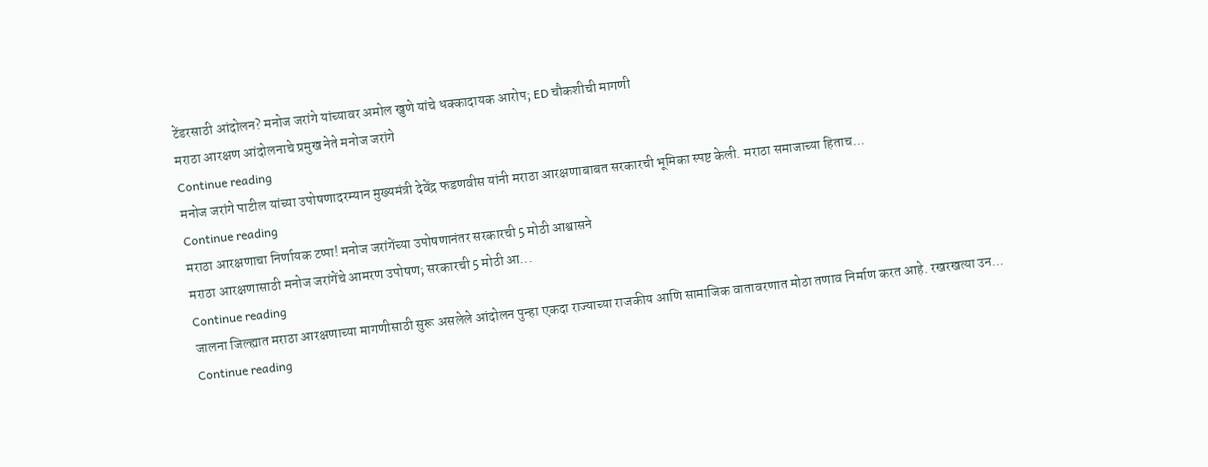टेंडरसाठी आंदोलन? मनोज जरांगे यांच्यावर अमोल खुणे यांचे धक्कादायक आरोप; ED चौकशीची मागणी
मराठा आरक्षण आंदोलनाचे प्रमुख नेते मनोज जरांगे
Continue reading
मनोज जरांगे पाटील यांच्या उपोषणादरम्यान मुख्यमंत्री देवेंद्र फडणवीस यांनी मराठा आरक्षणाबाबत सरकारची भूमिका स्पष्ट केली. मराठा समाजाच्या हिताच...
Continue reading
मराठा आरक्षणाचा निर्णायक टप्पा! मनोज जरांगेंच्या उपोषणानंतर सरकारची 5 मोठी आश्वासने
मराठा आरक्षणासाठी मनोज जरांगेंचे आमरण उपोषण; सरकारची 5 मोठी आ...
Continue reading
जालना जिल्ह्यात मराठा आरक्षणाच्या मागणीसाठी सुरू असलेले आंदोलन पुन्हा एकदा राज्याच्या राजकीय आणि सामाजिक वातावरणात मोठा तणाव निर्माण करत आहे. रखरखत्या उन...
Continue reading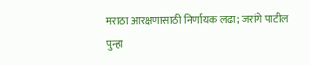मराठा आरक्षणासाठी निर्णायक लढा; जरांगे पाटील पुन्हा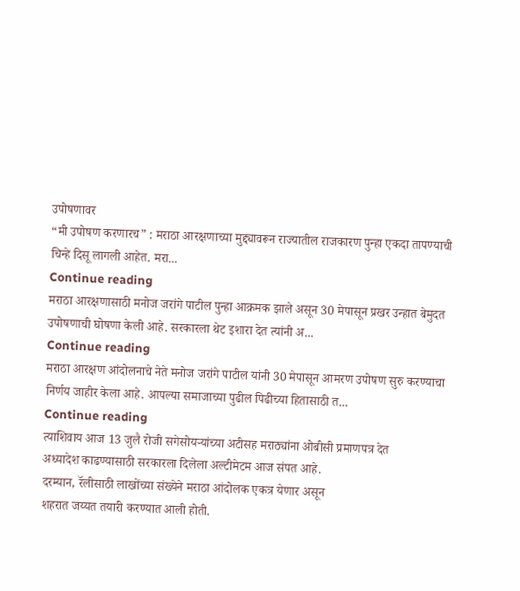उपोषणावर
“मी उपोषण करणारच” : मराठा आरक्षणाच्या मुद्द्यावरून राज्यातील राजकारण पुन्हा एकदा तापण्याची चिन्हे दिसू लागली आहेत. मरा...
Continue reading
मराठा आरक्षणासाठी मनोज जरांगे पाटील पुन्हा आक्रमक झाले असून 30 मेपासून प्रखर उन्हात बेमुदत उपोषणाची घोषणा केली आहे. सरकारला थेट इशारा देत त्यांनी अ...
Continue reading
मराठा आरक्षण आंदोलनाचे नेते मनोज जरांगे पाटील यांनी 30 मेपासून आमरण उपोषण सुरु करण्याचा निर्णय जाहीर केला आहे. आपल्या समाजाच्या पुढील पिढीच्या हितासाठी त...
Continue reading
त्याशिवाय आज 13 जुलै रोजी सगेसोयऱ्यांच्या अटीसह मराठ्यांना ओबीसी प्रमाणपत्र देत
अध्यादेश काढण्यासाठी सरकारला दिलेला अल्टीमेटम आज संपत आहे.
दरम्यान, रॅलीसाठी लाखोंच्या संख्येने मराठा आंदोलक एकत्र येणार असून
शहरात जय्यत तयारी करण्यात आली होती.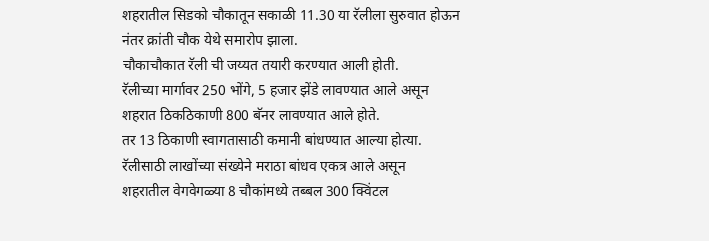शहरातील सिडको चौकातून सकाळी 11.30 या रॅलीला सुरुवात होऊन
नंतर क्रांती चौक येथे समारोप झाला.
चौकाचौकात रॅली ची जय्यत तयारी करण्यात आली होती.
रॅलीच्या मार्गावर 250 भोंगे, 5 हजार झेंडे लावण्यात आले असून
शहरात ठिकठिकाणी 800 बॅनर लावण्यात आले होते.
तर 13 ठिकाणी स्वागतासाठी कमानी बांधण्यात आल्या होत्या.
रॅलीसाठी लाखोंच्या संख्येने मराठा बांधव एकत्र आले असून
शहरातील वेगवेगळ्या 8 चौकांमध्ये तब्बल 300 क्विंटल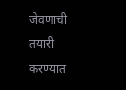जेवणाची तयारी करण्यात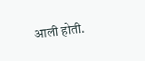आली होती.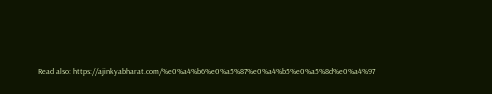Read also: https://ajinkyabharat.com/%e0%a4%b6%e0%a5%87%e0%a4%b5%e0%a5%8d%e0%a4%97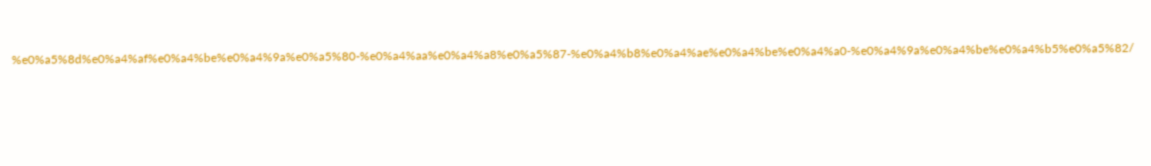%e0%a5%8d%e0%a4%af%e0%a4%be%e0%a4%9a%e0%a5%80-%e0%a4%aa%e0%a4%a8%e0%a5%87-%e0%a4%b8%e0%a4%ae%e0%a4%be%e0%a4%a0-%e0%a4%9a%e0%a4%be%e0%a4%b5%e0%a5%82/